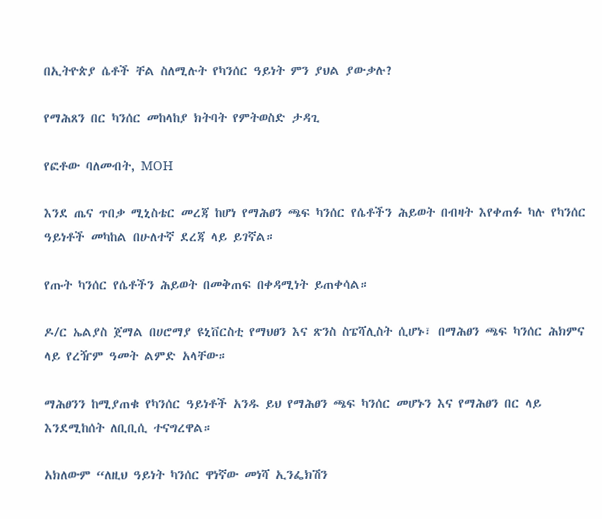በኢትዮጵያ ሴቶች ቸል ስለሚሉት የካንሰር ዓይነት ምን ያህል ያውቃሉ?

የማሕጸን በር ካንሰር መከላከያ ክትባት የምትወስድ ታዳጊ

የፎቶው ባለመብት, MOH

እንደ ጤና ጥበቃ ሚኒስቴር መረጃ ከሆነ የማሕፀን ጫፍ ካንሰር የሴቶችን ሕይወት በብዛት እየቀጠፉ ካሉ የካንሰር ዓይነቶች መካከል በሁለተኛ ደረጃ ላይ ይገኛል።

የጡት ካንሰር የሴቶችን ሕይወት በመቅጠፍ በቀዳሚነት ይጠቀሳል።

ዶ/ር ኤልያስ ጀማል በሀሮማያ ዩኒቨርስቲ የማህፀን እና ጽንስ ስፔሻሊስት ሲሆኑ፣ በማሕፀን ጫፍ ካንሰር ሕክምና ላይ የረዥም ዓመት ልምድ አላቸው።

ማሕፀንን ከሚያጠቁ የካንሰር ዓይነቶች አንዱ ይህ የማሕፀን ጫፍ ካንሰር መሆኑን እና የማሕፀን በር ላይ እንደሚከሰት ለቢቢሲ ተናግረዋል።

አክለውም “ለዚህ ዓይነት ካንሰር ዋነኛው መነሻ ኢንፌክሽን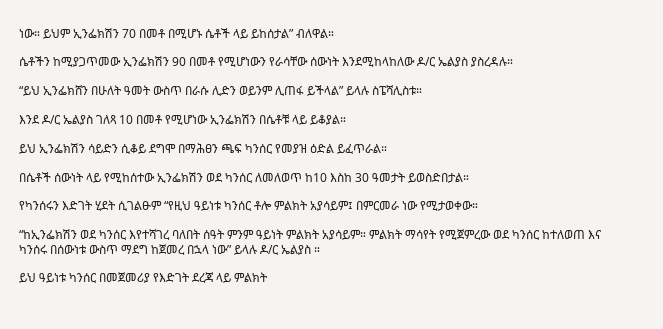ነው። ይህም ኢንፌክሽን 70 በመቶ በሚሆኑ ሴቶች ላይ ይከሰታል” ብለዋል።

ሴቶችን ከሚያጋጥመው ኢንፌክሽን 90 በመቶ የሚሆነውን የራሳቸው ሰውነት እንደሚከላከለው ዶ/ር ኤልያስ ያስረዳሉ።

“ይህ ኢንፌክሸን በሁለት ዓመት ውስጥ በራሱ ሊድን ወይንም ሊጠፋ ይችላል” ይላሉ ስፔሻሊስቱ።

እንደ ዶ/ር ኤልያስ ገለጻ 10 በመቶ የሚሆነው ኢንፌክሽን በሴቶቹ ላይ ይቆያል።

ይህ ኢንፌክሽን ሳይድን ሲቆይ ደግሞ በማሕፀን ጫፍ ካንሰር የመያዝ ዕድል ይፈጥራል።

በሴቶች ሰውነት ላይ የሚከሰተው ኢንፌክሽን ወደ ካንሰር ለመለወጥ ከ10 እስከ 30 ዓመታት ይወስድበታል።

የካንሰሩን እድገት ሂደት ሲገልፁም “የዚህ ዓይነቱ ካንሰር ቶሎ ምልክት አያሳይም፤ በምርመራ ነው የሚታወቀው።

“ከኢንፌክሽን ወደ ካንሰር እየተሻገረ ባለበት ሰዓት ምንም ዓይነት ምልክት አያሳይም። ምልክት ማሳየት የሚጀምረው ወደ ካንሰር ከተለወጠ እና ካንሰሩ በሰውነቱ ውስጥ ማደግ ከጀመረ በኋላ ነው” ይላሉ ዶ/ር ኤልያስ ።

ይህ ዓይነቱ ካንሰር በመጀመሪያ የእድገት ደረጃ ላይ ምልክት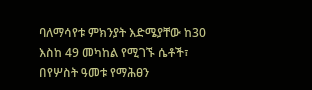ባለማሳየቱ ምክንያት እድሜያቸው ከ30 እስከ 49 መካከል የሚገኙ ሴቶች፣ በየሦስት ዓመቱ የማሕፀን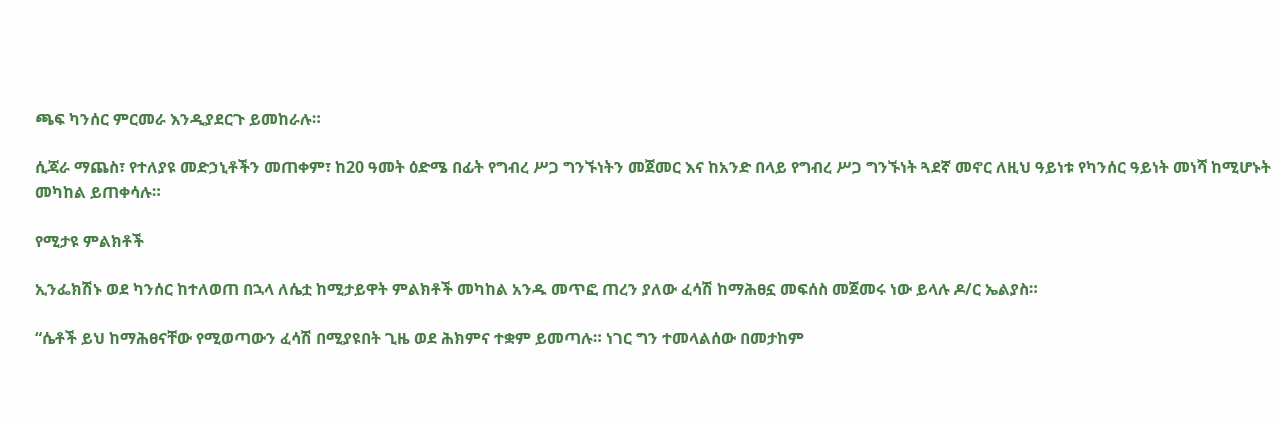ጫፍ ካንሰር ምርመራ እንዲያደርጉ ይመከራሉ።

ሲጃራ ማጨስ፣ የተለያዩ መድኃኒቶችን መጠቀም፣ ከ20 ዓመት ዕድሜ በፊት የግብረ ሥጋ ግንኙነትን መጀመር እና ከአንድ በላይ የግብረ ሥጋ ግንኙነት ጓደኛ መኖር ለዚህ ዓይነቱ የካንሰር ዓይነት መነሻ ከሚሆኑት መካከል ይጠቀሳሉ።

የሚታዩ ምልክቶች

ኢንፌክሽኑ ወደ ካንሰር ከተለወጠ በኋላ ለሴቷ ከሚታይዋት ምልክቶች መካከል አንዱ መጥፎ ጠረን ያለው ፈሳሽ ከማሕፀኗ መፍሰስ መጀመሩ ነው ይላሉ ዶ/ር ኤልያስ።

“ሴቶች ይህ ከማሕፀናቸው የሚወጣውን ፈሳሽ በሚያዩበት ጊዜ ወደ ሕክምና ተቋም ይመጣሉ። ነገር ግን ተመላልሰው በመታከም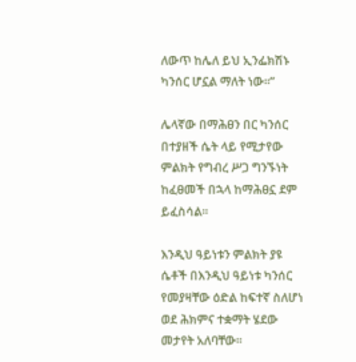ለውጥ ከሌለ ይህ ኢንፌክሽኑ ካንሰር ሆኗል ማለት ነው።”

ሌላኛው በማሕፀን በር ካንሰር በተያዘች ሴት ላይ የሚታየው ምልክት የግብረ ሥጋ ግንኙነት ከፈፀመች በኋላ ከማሕፀኗ ደም ይፈስሳል።

እንዲህ ዓይነቱን ምልክት ያዩ ሴቶች በእንዲህ ዓይነቱ ካንሰር የመያዛቸው ዕድል ከፍተኛ ስለሆነ ወደ ሕክምና ተቋማት ሄደው መታየት አለባቸው።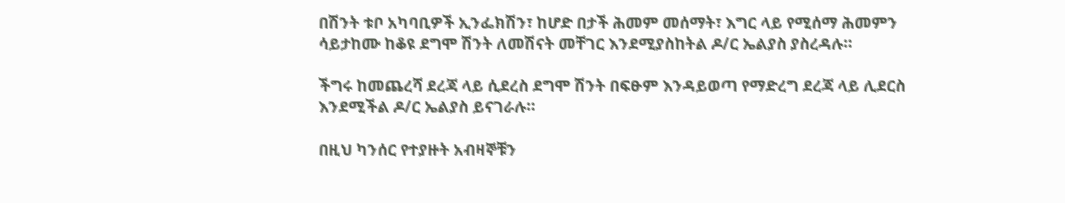በሽንት ቱቦ አካባቢዎች ኢንፌክሽን፣ ከሆድ በታች ሕመም መሰማት፣ እግር ላይ የሚሰማ ሕመምን ሳይታከሙ ከቆዩ ደግሞ ሽንት ለመሽናት መቸገር እንደሚያስከትል ዶ/ር ኤልያስ ያስረዳሉ።

ችግሩ ከመጨረሻ ደረጃ ላይ ሲደረስ ደግሞ ሽንት በፍፁም እንዳይወጣ የማድረግ ደረጃ ላይ ሊደርስ እንደሚችል ዶ/ር ኤልያስ ይናገራሉ።

በዚህ ካንሰር የተያዙት አብዛኞቹን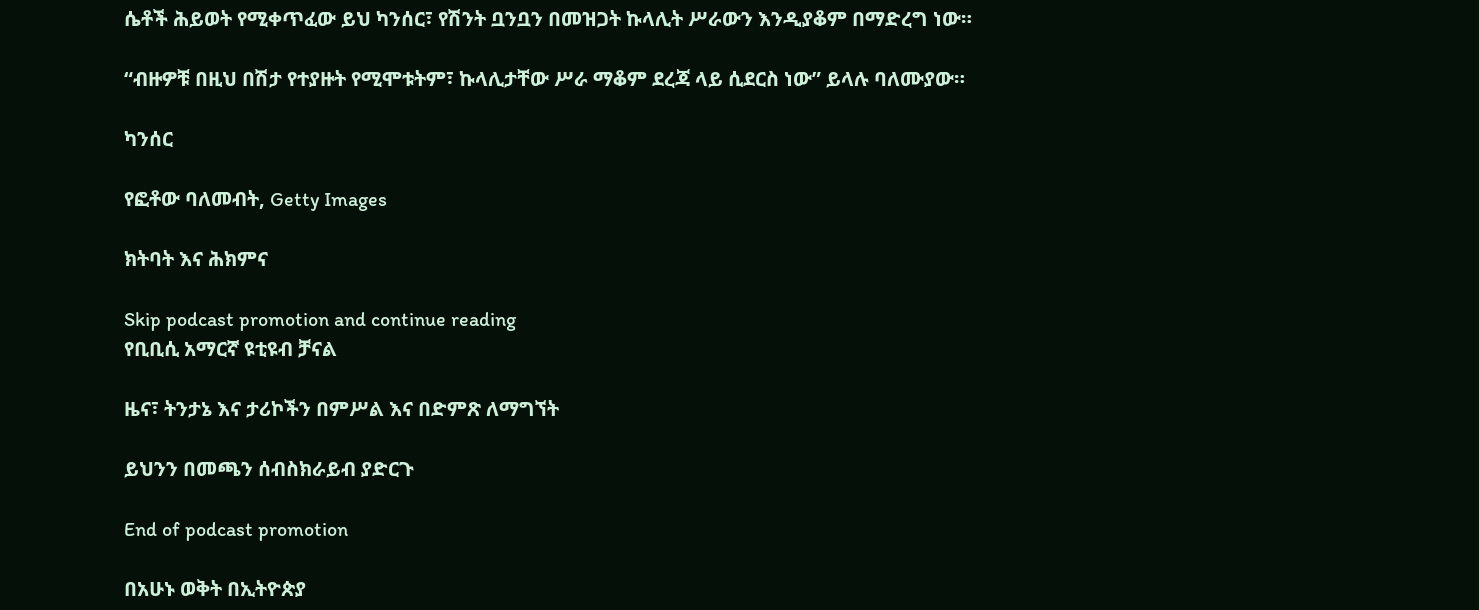ሴቶች ሕይወት የሚቀጥፈው ይህ ካንሰር፣ የሽንት ቧንቧን በመዝጋት ኩላሊት ሥራውን እንዲያቆም በማድረግ ነው።

“ብዙዎቹ በዚህ በሽታ የተያዙት የሚሞቱትም፣ ኩላሊታቸው ሥራ ማቆም ደረጃ ላይ ሲደርስ ነው” ይላሉ ባለሙያው።

ካንሰር

የፎቶው ባለመብት, Getty Images

ክትባት እና ሕክምና

Skip podcast promotion and continue reading
የቢቢሲ አማርኛ ዩቲዩብ ቻናል

ዜና፣ ትንታኔ እና ታሪኮችን በምሥል እና በድምጽ ለማግኘት

ይህንን በመጫን ሰብስክራይብ ያድርጉ

End of podcast promotion

በአሁኑ ወቅት በኢትዮጵያ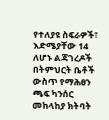የተለያዩ ስፍራዎች፣ እድሜያቸው 14 ለሆኑ ልጃገረዶች በትምህርት ቤቶች ውስጥ የማሕፀን ጫፍ ካንሰር መከላከያ ክትባት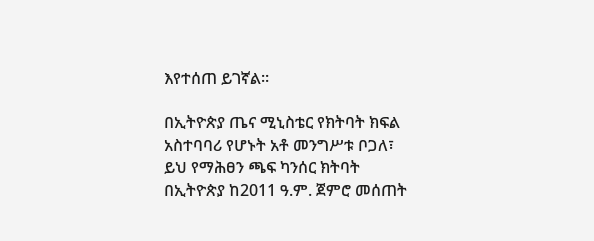እየተሰጠ ይገኛል።

በኢትዮጵያ ጤና ሚኒስቴር የክትባት ክፍል አስተባባሪ የሆኑት አቶ መንግሥቱ ቦጋለ፣ ይህ የማሕፀን ጫፍ ካንሰር ክትባት በኢትዮጵያ ከ2011 ዓ.ም. ጀምሮ መሰጠት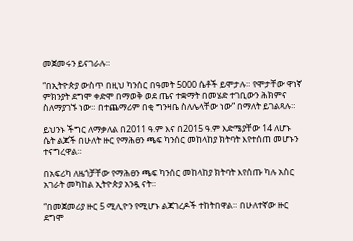መጀመሩን ይናገራሉ።

“በኢትዮጵያ ውስጥ በዚህ ካንሰር በዓመት 5000 ሴቶች ይሞታሉ። የሞታቸው ዋነኛ ምክንያት ደግሞ ቀድሞ በማወቅ ወደ ጤና ተቋማት በመሄድ ተገቢውን ሕክምና ስለማያገኙ ነው። በተጨማሪም በቂ ግንዛቤ ስለሌላቸው ነው” በማለት ይገልጻሉ።

ይህንኑ ችግር ለማቃለል በ2011 ዓ.ም እና በ2015 ዓ.ም እድሜያቸው 14 ለሆኑ ሴት ልጆች በሁለት ዙር የማሕፀን ጫፍ ካንሰር መከላከያ ክትባት እየተሰጠ መሆኑን ተናግረዋል።

በአፍሪካ ለዜጎቻቸው የማሕፀን ጫፍ ካንሰር መከላከያ ክትባት እየሰጡ ካሉ አስር አገራት መካከል ኢትዮጵያ አንዷ ናት።

“በመጀመሪያ ዙር 5 ሚሊዮን የሚሆኑ ልጃገረዶች ተከትበዋል። በሁለተኛው ዙር ደግሞ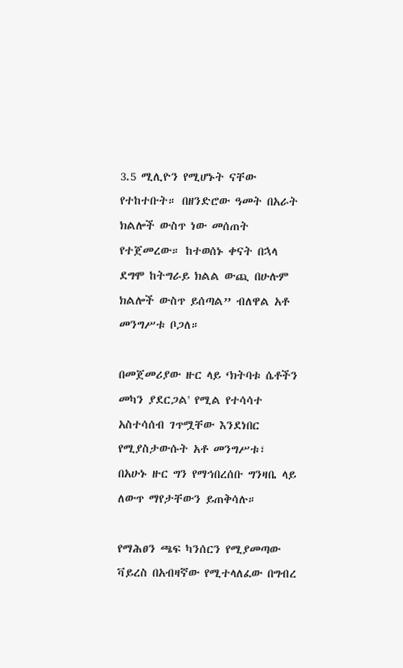3.5 ሚሊዮን የሚሆኑት ናቸው የተከተቡት። በዘንድሮው ዓመት በአራት ክልሎች ውስጥ ነው መሰጠት የተጀመረው። ከተወሰኑ ቀናት በኋላ ደግሞ ከትግራይ ክልል ውጪ በሁሉም ክልሎች ውስጥ ይሰጣል” ብለዋል አቶ መንግሥቱ ቦጋለ።

በመጀመሪያው ዙር ላይ ‘ክትባቱ ሴቶችን መካን ያደርጋል' የሚል የተሳሳተ አስተሳሰብ ገጥሟቸው እንደነበር የሚያስታውሱት አቶ መንግሥቱ፣ በአሁኑ ዙር ግን የማኅበረሰቡ ግንዛቤ ላይ ለውጥ ማየታቸውን ይጠቅሳሉ።

የማሕፀን ጫፍ ካንሰርን የሚያመጣው ቫይረስ በአብዛኛው የሚተላለፈው በግብረ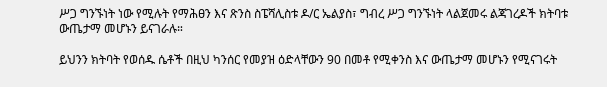ሥጋ ግንኙነት ነው የሚሉት የማሕፀን እና ጽንስ ስፔሻሊስቱ ዶ/ር ኤልያስ፣ ግብረ ሥጋ ግንኙነት ላልጀመሩ ልጃገረዶች ክትባቱ ውጤታማ መሆኑን ይናገራሉ።

ይህንን ክትባት የወሰዱ ሴቶች በዚህ ካንሰር የመያዝ ዕድላቸውን 90 በመቶ የሚቀንስ እና ውጤታማ መሆኑን የሚናገሩት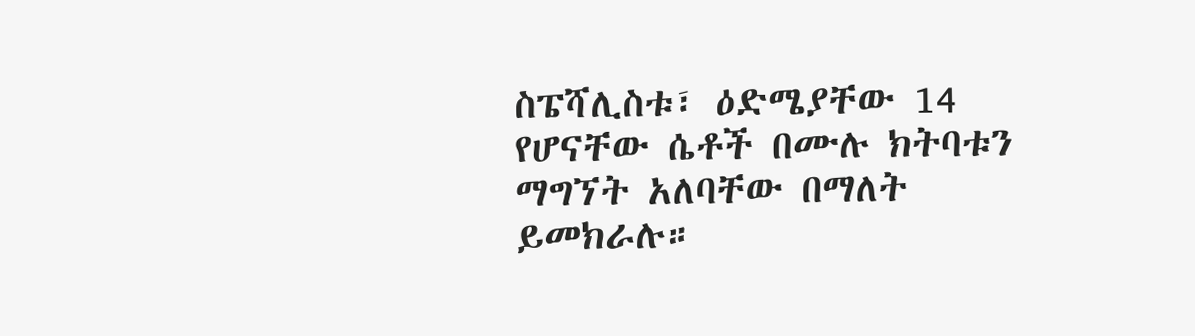ስፔሻሊስቱ፣ ዕድሜያቸው 14 የሆናቸው ሴቶች በሙሉ ክትባቱን ማግኘት አለባቸው በማለት ይመክራሉ።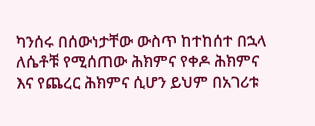ካንሰሩ በሰውነታቸው ውስጥ ከተከሰተ በኋላ ለሴቶቹ የሚሰጠው ሕክምና የቀዶ ሕክምና እና የጨረር ሕክምና ሲሆን ይህም በአገሪቱ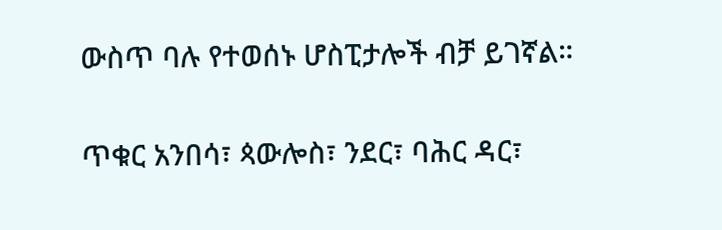ውስጥ ባሉ የተወሰኑ ሆስፒታሎች ብቻ ይገኛል።

ጥቁር አንበሳ፣ ጳውሎስ፣ ንደር፣ ባሕር ዳር፣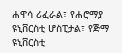ሐዋሳ ሪፈራል፣ የሐሮማያ ዩኒቨርስቲ ሆስፒታል፣ የጅማ ዩኒቨርስቲ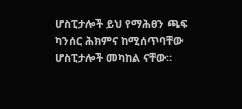ሆስፒታሎች ይህ የማሕፀን ጫፍ ካንሰር ሕክምና ከሚሰጥባቸው ሆስፒታሎች መካከል ናቸው።